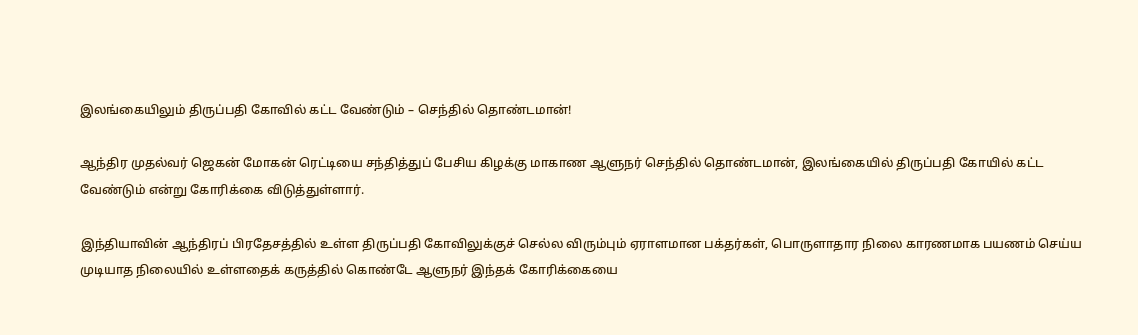இலங்கையிலும் திருப்பதி கோவில் கட்ட வேண்டும் – செந்தில் தொண்டமான்!

ஆந்திர முதல்வர் ஜெகன் மோகன் ரெட்டியை சந்தித்துப் பேசிய கிழக்கு மாகாண ஆளுநர் செந்தில் தொண்டமான், இலங்கையில் திருப்பதி கோயில் கட்ட வேண்டும் என்று கோரிக்கை விடுத்துள்ளார்.

இந்தியாவின் ஆந்திரப் பிரதேசத்தில் உள்ள திருப்பதி கோவிலுக்குச் செல்ல விரும்பும் ஏராளமான பக்தர்கள், பொருளாதார நிலை காரணமாக பயணம் செய்ய முடியாத நிலையில் உள்ளதைக் கருத்தில் கொண்டே ஆளுநர் இந்தக் கோரிக்கையை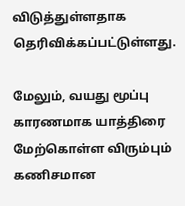விடுத்துள்ளதாக தெரிவிக்கப்பட்டுள்ளது.

மேலும், வயது மூப்பு காரணமாக யாத்திரை மேற்கொள்ள விரும்பும் கணிசமான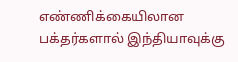எண்ணிக்கையிலான பக்தர்களால் இந்தியாவுக்கு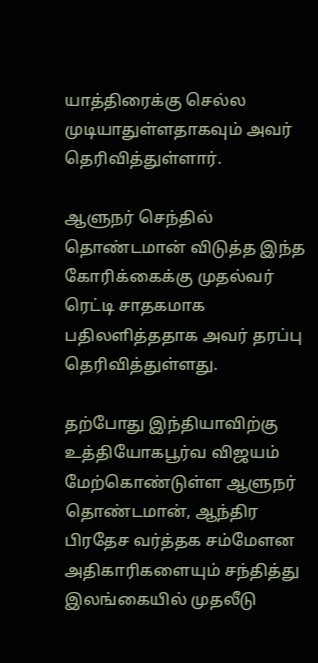யாத்திரைக்கு செல்ல முடியாதுள்ளதாகவும் அவர் தெரிவித்துள்ளார்.

ஆளுநர் செந்தில் தொண்டமான் விடுத்த இந்த கோரிக்கைக்கு முதல்வர் ரெட்டி சாதகமாக பதிலளித்ததாக அவர் தரப்பு தெரிவித்துள்ளது.

தற்போது இந்தியாவிற்கு உத்தியோகபூர்வ விஜயம் மேற்கொண்டுள்ள ஆளுநர் தொண்டமான், ஆந்திர பிரதேச வர்த்தக சம்மேளன அதிகாரிகளையும் சந்தித்து இலங்கையில் முதலீடு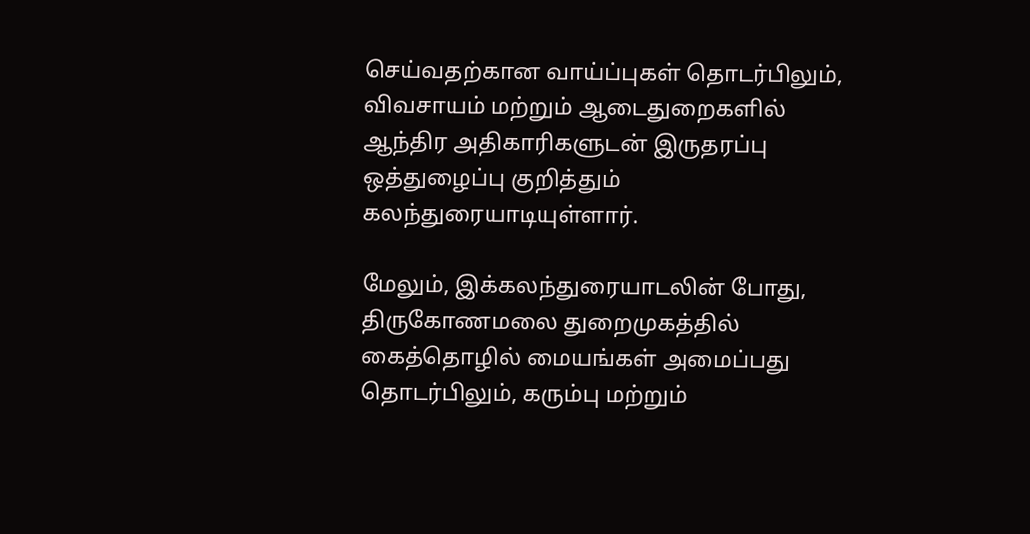செய்வதற்கான வாய்ப்புகள் தொடர்பிலும், விவசாயம் மற்றும் ஆடைதுறைகளில் ஆந்திர அதிகாரிகளுடன் இருதரப்பு ஒத்துழைப்பு குறித்தும் கலந்துரையாடியுள்ளார்.

மேலும், இக்கலந்துரையாடலின் போது, திருகோணமலை துறைமுகத்தில் கைத்தொழில் மையங்கள் அமைப்பது தொடர்பிலும், கரும்பு மற்றும்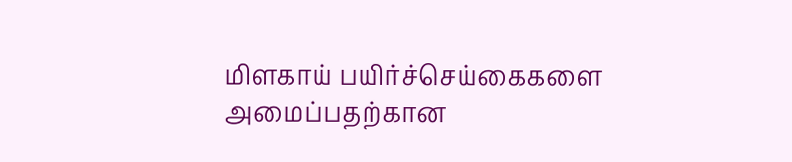மிளகாய் பயிர்ச்செய்கைகளை அமைப்பதற்கான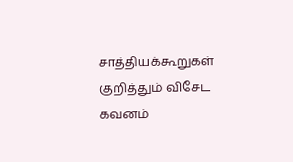சாத்தியக்கூறுகள் குறித்தும் விசேட கவனம்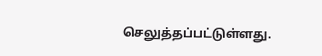செலுத்தப்பட்டுள்ளது.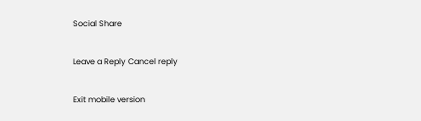Social Share

Leave a Reply Cancel reply

Exit mobile version